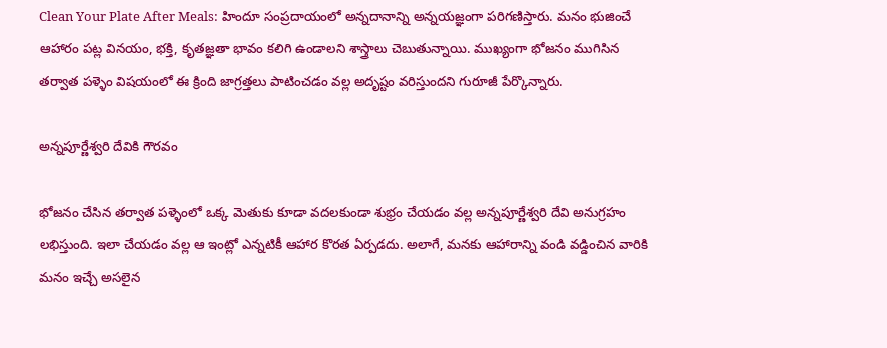Clean Your Plate After Meals: హిందూ సంప్రదాయంలో అన్నదానాన్ని అన్నయజ్ఞంగా పరిగణిస్తారు. మనం భుజించే ఆహారం పట్ల వినయం, భక్తి, కృతజ్ఞతా భావం కలిగి ఉండాలని శాస్త్రాలు చెబుతున్నాయి. ముఖ్యంగా భోజనం ముగిసిన తర్వాత పళ్ళెం విషయంలో ఈ క్రింది జాగ్రత్తలు పాటించడం వల్ల అదృష్టం వరిస్తుందని గురూజీ పేర్కొన్నారు.

అన్నపూర్ణేశ్వరి దేవికి గౌరవం

భోజనం చేసిన తర్వాత పళ్ళెంలో ఒక్క మెతుకు కూడా వదలకుండా శుభ్రం చేయడం వల్ల అన్నపూర్ణేశ్వరి దేవి అనుగ్రహం లభిస్తుంది. ఇలా చేయడం వల్ల ఆ ఇంట్లో ఎన్నటికీ ఆహార కొరత ఏర్పడదు. అలాగే, మనకు ఆహారాన్ని వండి వడ్డించిన వారికి మనం ఇచ్చే అసలైన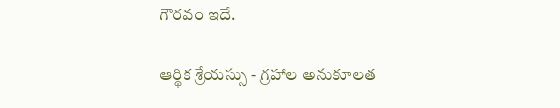గౌరవం ఇదే.

ఆర్థిక శ్రేయస్సు - గ్రహాల అనుకూలత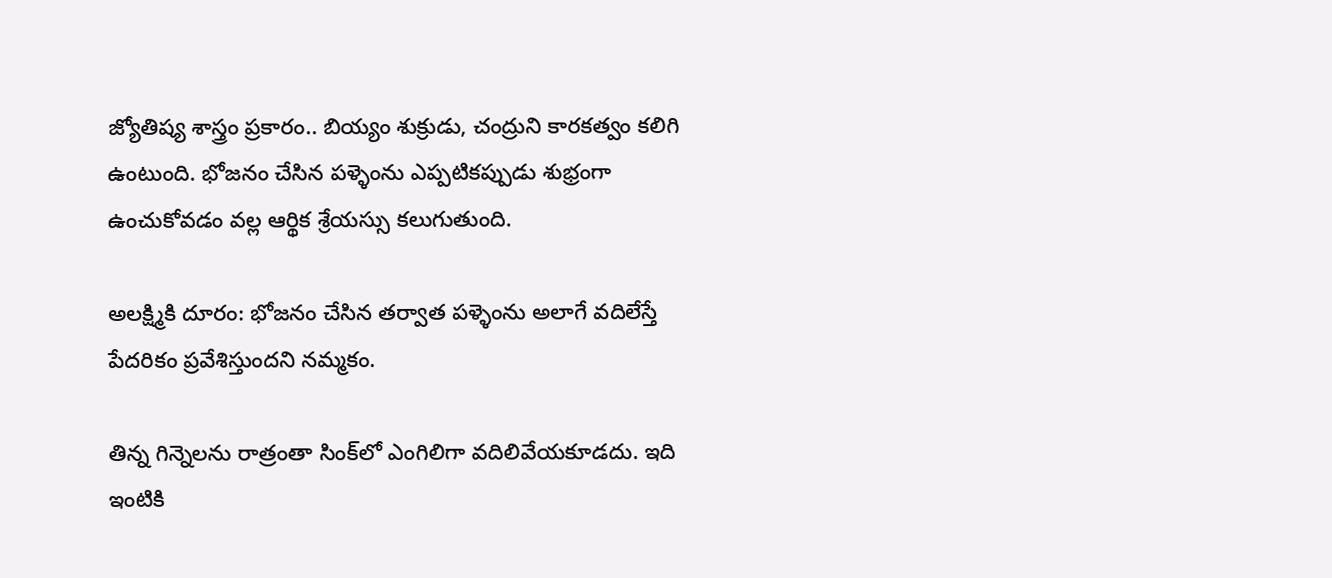జ్యోతిష్య శాస్త్రం ప్రకారం.. బియ్యం శుక్రుడు, చంద్రుని కారకత్వం కలిగి ఉంటుంది. భోజనం చేసిన పళ్ళెంను ఎప్పటికప్పుడు శుభ్రంగా ఉంచుకోవడం వల్ల ఆర్థిక శ్రేయస్సు కలుగుతుంది.

అలక్ష్మికి దూరం: భోజనం చేసిన తర్వాత పళ్ళెంను అలాగే వదిలేస్తే పేదరికం ప్రవేశిస్తుందని నమ్మకం.

తిన్న గిన్నెలను రాత్రంతా సింక్‌లో ఎంగిలిగా వదిలివేయకూడదు. ఇది ఇంటికి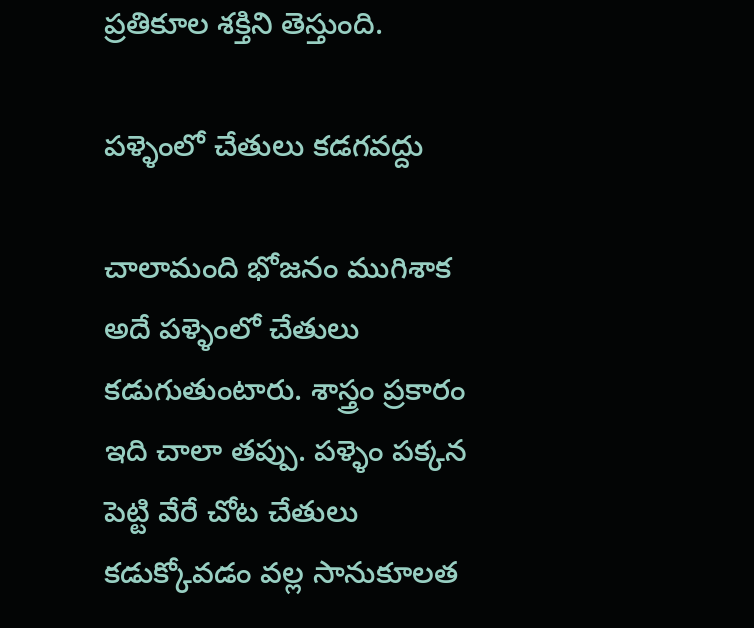ప్రతికూల శక్తిని తెస్తుంది.

పళ్ళెంలో చేతులు కడగవద్దు

చాలామంది భోజనం ముగిశాక అదే పళ్ళెంలో చేతులు కడుగుతుంటారు. శాస్త్రం ప్రకారం ఇది చాలా తప్పు. పళ్ళెం పక్కన పెట్టి వేరే చోట చేతులు కడుక్కోవడం వల్ల సానుకూలత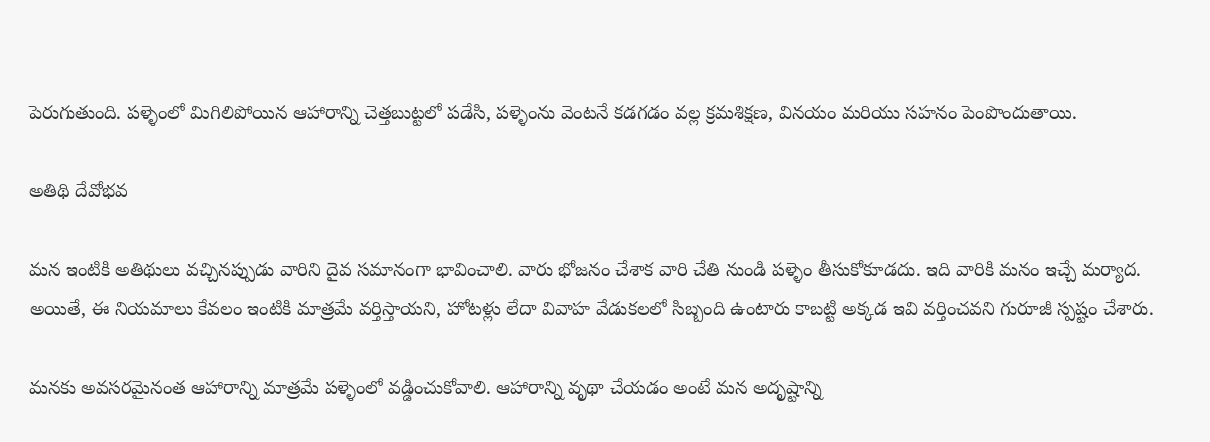పెరుగుతుంది. పళ్ళెంలో మిగిలిపోయిన ఆహారాన్ని చెత్తబుట్టలో పడేసి, పళ్ళెంను వెంటనే కడగడం వల్ల క్రమశిక్షణ, వినయం మరియు సహనం పెంపొందుతాయి.

అతిథి దేవోభవ

మన ఇంటికి అతిథులు వచ్చినప్పుడు వారిని దైవ సమానంగా భావించాలి. వారు భోజనం చేశాక వారి చేతి నుండి పళ్ళెం తీసుకోకూడదు. ఇది వారికి మనం ఇచ్చే మర్యాద. అయితే, ఈ నియమాలు కేవలం ఇంటికి మాత్రమే వర్తిస్తాయని, హోటళ్లు లేదా వివాహ వేడుకలలో సిబ్బంది ఉంటారు కాబట్టి అక్కడ ఇవి వర్తించవని గురూజీ స్పష్టం చేశారు.

మనకు అవసరమైనంత ఆహారాన్ని మాత్రమే పళ్ళెంలో వడ్డించుకోవాలి. ఆహారాన్ని వృథా చేయడం అంటే మన అదృష్టాన్ని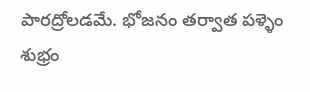పారద్రోలడమే. భోజనం తర్వాత పళ్ళెం శుభ్రం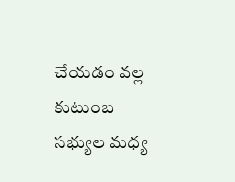చేయడం వల్ల కుటుంబ సభ్యుల మధ్య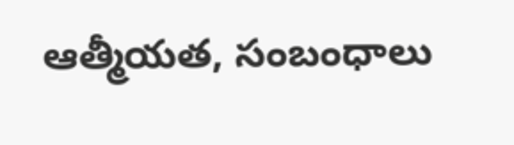ఆత్మీయత, సంబంధాలు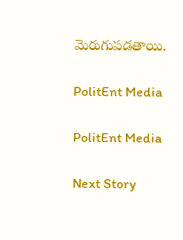మెరుగుపడతాయి.

PolitEnt Media

PolitEnt Media

Next Story